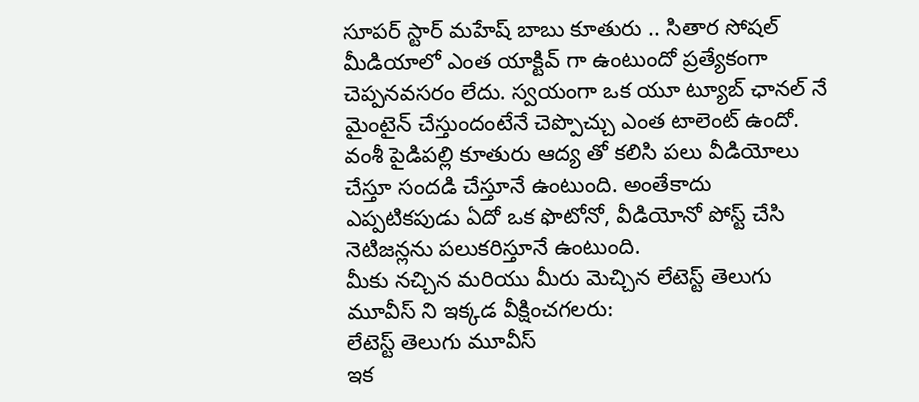సూపర్ స్టార్ మహేష్ బాబు కూతురు .. సితార సోషల్ మీడియాలో ఎంత యాక్టివ్ గా ఉంటుందో ప్రత్యేకంగా చెప్పనవసరం లేదు. స్వయంగా ఒక యూ ట్యూబ్ ఛానల్ నే మైంటైన్ చేస్తుందంటేనే చెప్పొచ్చు ఎంత టాలెంట్ ఉందో. వంశీ పైడిపల్లి కూతురు ఆద్య తో కలిసి పలు వీడియోలు చేస్తూ సందడి చేస్తూనే ఉంటుంది. అంతేకాదు ఎప్పటికపుడు ఏదో ఒక ఫొటోనో, వీడియోనో పోస్ట్ చేసి నెటిజన్లను పలుకరిస్తూనే ఉంటుంది.
మీకు నచ్చిన మరియు మీరు మెచ్చిన లేటెస్ట్ తెలుగు మూవీస్ ని ఇక్కడ వీక్షించగలరు:
లేటెస్ట్ తెలుగు మూవీస్
ఇక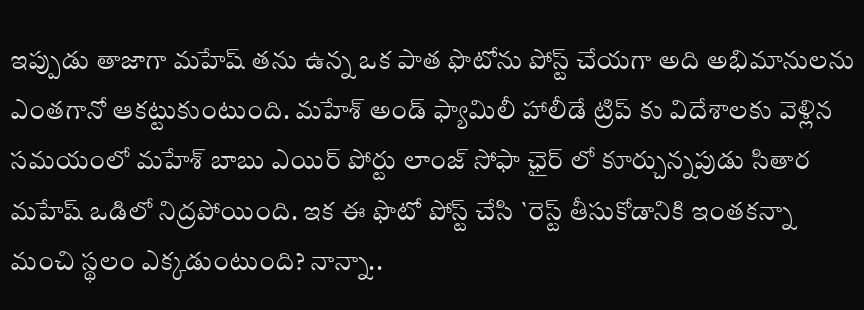ఇప్పుడు తాజాగా మహేష్ తను ఉన్న ఒక పాత ఫొటోను పోస్ట్ చేయగా అది అభిమానులను ఎంతగానో ఆకట్టుకుంటుంది. మహేశ్ అండ్ ఫ్యామిలీ హాలీడే ట్రిప్ కు విదేశాలకు వెళ్లిన సమయంలో మహేశ్ బాబు ఎయిర్ పోర్టు లాంజ్ సోఫా ఛైర్ లో కూర్చున్నపుడు సితార మహేష్ ఒడిలో నిద్రపోయింది. ఇక ఈ ఫొటో పోస్ట్ చేసి `రెస్ట్ తీసుకోడానికి ఇంతకన్నా మంచి స్థలం ఎక్కడుంటుంది? నాన్నా..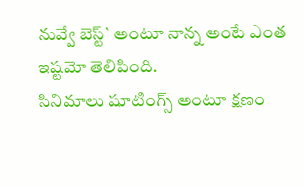నువ్వే బెస్ట్` అంటూ నాన్న అంటే ఎంత ఇష్టమో తెలిపింది.
సినిమాలు షూటింగ్స్ అంటూ క్షణం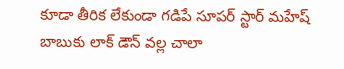కూడా తీరిక లేకుండా గడిపే సూపర్ స్టార్ మహేష్ బాబుకు లాక్ డౌన్ వల్ల చాలా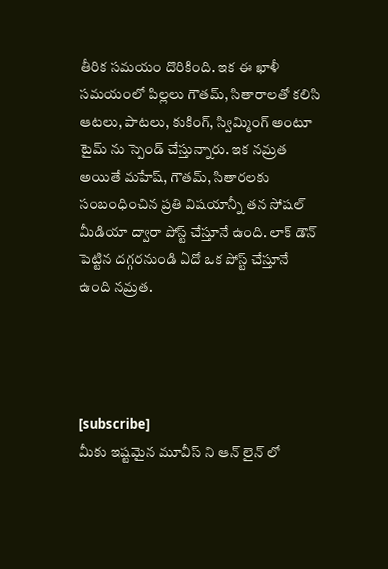తీరిక సమయం దొరికింది. ఇక ఈ ఖాళీ సమయంలో పిల్లలు గౌతమ్, సితారాలతో కలిసి ఆటలు, పాటలు, కుకింగ్, స్విమ్మింగ్ అంటూ టైమ్ ను స్పెండ్ చేస్తున్నారు. ఇక నమ్రత అయితే మహేష్, గౌతమ్, సితారలకు సంబంధించిన ప్రతి విషయాన్నీ తన సోషల్ మీడియా ద్వారా పోస్ట్ చేస్తూనే ఉంది. లాక్ డౌన్ పెట్టిన దగ్గరనుండి ఏదో ఒక పోస్ట్ చేస్తూనే ఉంది నమ్రత.




[subscribe]
మీకు ఇష్టమైన మూవీస్ ని ఆన్ లైన్ లో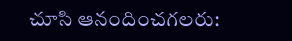చూసి ఆనందించగలరు: